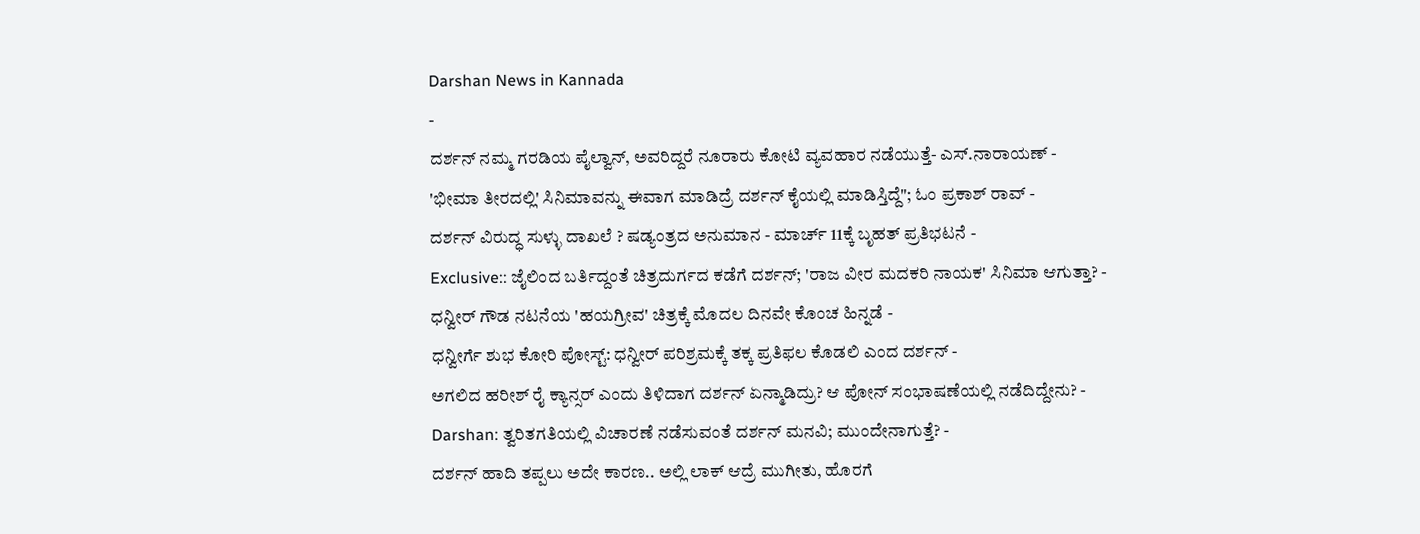Darshan News in Kannada
-
ದರ್ಶನ್ ನಮ್ಮ ಗರಡಿಯ ಪೈಲ್ವಾನ್, ಅವರಿದ್ದರೆ ನೂರಾರು ಕೋಟಿ ವ್ಯವಹಾರ ನಡೆಯುತ್ತೆ- ಎಸ್.ನಾರಾಯಣ್ -
'ಭೀಮಾ ತೀರದಲ್ಲಿ' ಸಿನಿಮಾವನ್ನು ಈವಾಗ ಮಾಡಿದ್ರೆ ದರ್ಶನ್ ಕೈಯಲ್ಲಿ ಮಾಡಿಸ್ತಿದ್ದೆ"; ಓಂ ಪ್ರಕಾಶ್ ರಾವ್ -
ದರ್ಶನ್ ವಿರುದ್ಧ ಸುಳ್ಳು ದಾಖಲೆ ? ಷಡ್ಯಂತ್ರದ ಅನುಮಾನ - ಮಾರ್ಚ್ 11ಕ್ಕೆ ಬೃಹತ್ ಪ್ರತಿಭಟನೆ -
Exclusive:: ಜೈಲಿಂದ ಬರ್ತಿದ್ದಂತೆ ಚಿತ್ರದುರ್ಗದ ಕಡೆಗೆ ದರ್ಶನ್; 'ರಾಜ ವೀರ ಮದಕರಿ ನಾಯಕ' ಸಿನಿಮಾ ಆಗುತ್ತಾ? -
ಧನ್ವೀರ್ ಗೌಡ ನಟನೆಯ 'ಹಯಗ್ರೀವ' ಚಿತ್ರಕ್ಕೆ ಮೊದಲ ದಿನವೇ ಕೊಂಚ ಹಿನ್ನಡೆ -
ಧನ್ವೀರ್ಗೆ ಶುಭ ಕೋರಿ ಪೋಸ್ಟ್: ಧನ್ವೀರ್ ಪರಿಶ್ರಮಕ್ಕೆ ತಕ್ಕ ಪ್ರತಿಫಲ ಕೊಡಲಿ ಎಂದ ದರ್ಶನ್ -
ಅಗಲಿದ ಹರೀಶ್ ರೈ ಕ್ಯಾನ್ಸರ್ ಎಂದು ತಿಳಿದಾಗ ದರ್ಶನ್ ಏನ್ಮಾಡಿದ್ರು? ಆ ಪೋನ್ ಸಂಭಾಷಣೆಯಲ್ಲಿ ನಡೆದಿದ್ದೇನು? -
Darshan: ತ್ವರಿತಗತಿಯಲ್ಲಿ ವಿಚಾರಣೆ ನಡೆಸುವಂತೆ ದರ್ಶನ್ ಮನವಿ; ಮುಂದೇನಾಗುತ್ತೆ? -
ದರ್ಶನ್ ಹಾದಿ ತಪ್ಪಲು ಅದೇ ಕಾರಣ.. ಅಲ್ಲಿ ಲಾಕ್ ಆದ್ರೆ ಮುಗೀತು, ಹೊರಗೆ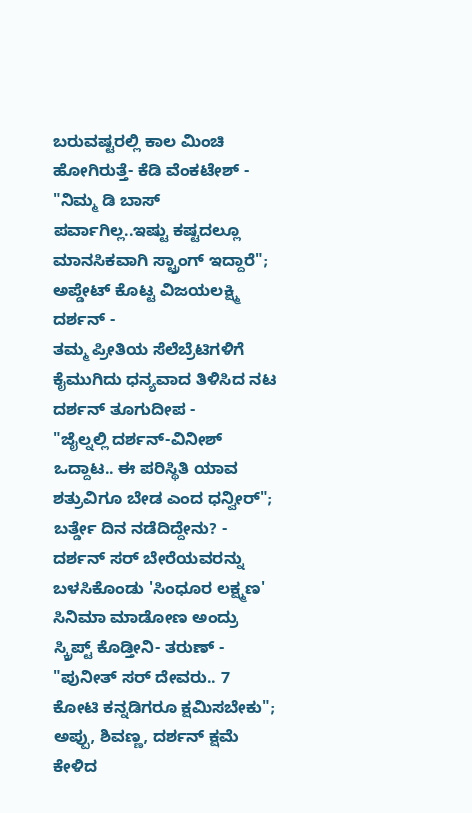ಬರುವಷ್ಟರಲ್ಲಿ ಕಾಲ ಮಿಂಚಿ ಹೋಗಿರುತ್ತೆ- ಕೆಡಿ ವೆಂಕಟೇಶ್ -
"ನಿಮ್ಮ ಡಿ ಬಾಸ್ ಪರ್ವಾಗಿಲ್ಲ..ಇಷ್ಟು ಕಷ್ಟದಲ್ಲೂ ಮಾನಸಿಕವಾಗಿ ಸ್ಟ್ರಾಂಗ್ ಇದ್ದಾರೆ"; ಅಪ್ಡೇಟ್ ಕೊಟ್ಟ ವಿಜಯಲಕ್ಷ್ಮಿ ದರ್ಶನ್ -
ತಮ್ಮ ಪ್ರೀತಿಯ ಸೆಲೆಬ್ರೆಟಿಗಳಿಗೆ ಕೈಮುಗಿದು ಧನ್ಯವಾದ ತಿಳಿಸಿದ ನಟ ದರ್ಶನ್ ತೂಗುದೀಪ -
"ಜೈಲ್ನಲ್ಲಿ ದರ್ಶನ್-ವಿನೀಶ್ ಒದ್ದಾಟ.. ಈ ಪರಿಸ್ಥಿತಿ ಯಾವ ಶತ್ರುವಿಗೂ ಬೇಡ ಎಂದ ಧನ್ವೀರ್"; ಬರ್ತ್ಡೇ ದಿನ ನಡೆದಿದ್ದೇನು? -
ದರ್ಶನ್ ಸರ್ ಬೇರೆಯವರನ್ನು ಬಳಸಿಕೊಂಡು 'ಸಿಂಧೂರ ಲಕ್ಷ್ಮಣ' ಸಿನಿಮಾ ಮಾಡೋಣ ಅಂದ್ರು ಸ್ಕ್ರಿಪ್ಟ್ ಕೊಡ್ತೀನಿ- ತರುಣ್ -
"ಪುನೀತ್ ಸರ್ ದೇವರು.. 7 ಕೋಟಿ ಕನ್ನಡಿಗರೂ ಕ್ಷಮಿಸಬೇಕು"; ಅಪ್ಪು, ಶಿವಣ್ಣ, ದರ್ಶನ್ ಕ್ಷಮೆ ಕೇಳಿದ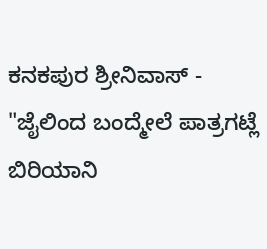ಕನಕಪುರ ಶ್ರೀನಿವಾಸ್ -
"ಜೈಲಿಂದ ಬಂದ್ಮೇಲೆ ಪಾತ್ರಗಟ್ಲೆ ಬಿರಿಯಾನಿ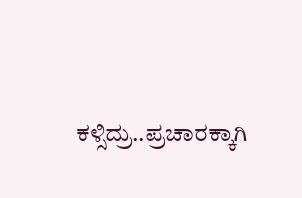ಕಳ್ಸಿದ್ರು..ಪ್ರಚಾರಕ್ಕಾಗಿ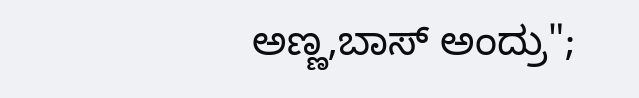ಅಣ್ಣ,ಬಾಸ್ ಅಂದ್ರು";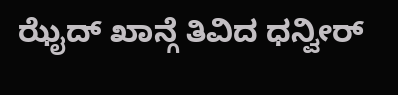ಝೈದ್ ಖಾನ್ಗೆ ತಿವಿದ ಧನ್ವೀರ್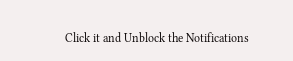Click it and Unblock the Notifications